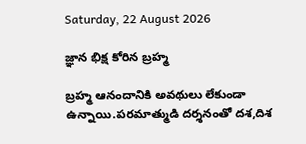Saturday, 22 August 2026

జ్ఞాన భిక్ష కోరిన బ్రహ్మ

బ్రహ్మ ఆనందానికి అవథులు లేకుండా ఉన్నాయి.పరమాత్ముడి దర్శనంతో దశ,దిశ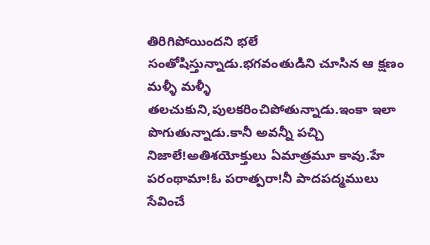తిరిగిపోయిందని భలే సంతోషిస్తున్నాడు.భగవంతుడిని చూసిన ఆ క్షణం మళ్ళీ మళ్ళీ తలచుకుని,పులకరించిపోతున్నాడు.ఇంకా ఇలా పొగుతున్నాడు.కానీ అవన్నీ పచ్చి నిజాలే!అతిశయోక్తులు ఏమాత్రమూ కావు.హే పరంథామా!ఓ పరాత్పరా!నీ పాదపద్మములు సేవించే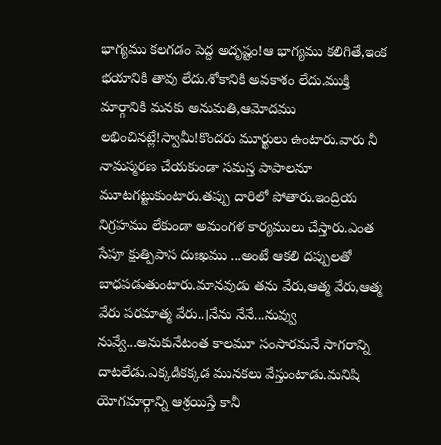భాగ్యము కలగడం పెద్ద అదృష్టం!ఆ భాగ్యము కలిగితే,ఇంక భయానికి తావు లేదు.శోకానికి అవకాశం లేదు.ముక్తి మార్గానికి మనకు అనుమతి,ఆమోదము లభించినట్లే!స్వామీ!కొందరు మూర్ఖులు ఉంటారు.వారు నీ నామస్మరణ చేయకుండా సమస్త పాపాలనూ మూటగట్టుకుంటారు.తప్పు దారిలో పోతారు.ఇంద్రియ నిగ్రహము లేకుండా అమంగళ కార్యములు చేస్తారు.ఎంత సేపూ క్షుత్పిపాస దుఃఖము ...అంటే ఆకలి దప్పులతో బాధపడుతుంటారు.మానవుడు తను వేరు,ఆత్మ వేరు,ఆత్మ వేరు పరమాత్మ వేరు..।నేను నేనే...నువ్వు నువ్వే...అనుకునేటంత కాలమూ సంసారమనే సాగరాన్ని దాటలేడు.ఎక్కడికక్కడ మునకలు వేస్తుంటాడు.మనిషి యోగమార్గాన్ని ఆశ్రయిస్తే కానీ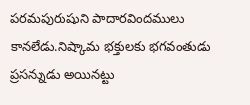పరమపురుషుని పాదారవిందములు కానలేడు.నిష్కామ భక్తులకు భగవంతుడు ప్రసన్నుడు అయినట్టు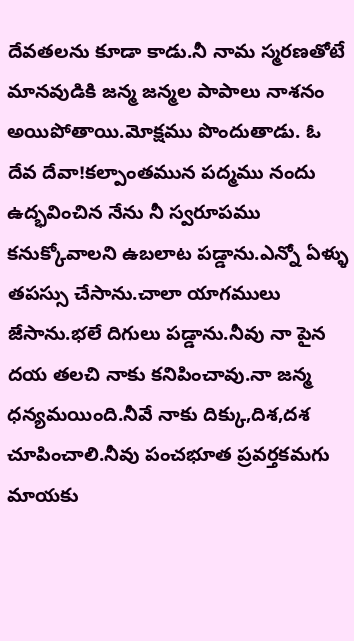దేవతలను కూడా కాడు.నీ నామ స్మరణతోటే మానవుడికి జన్మ జన్మల పాపాలు నాశనం అయిపోతాయి.మోక్షము పొందుతాడు. ఓ దేవ దేవా!కల్పాంతమున పద్మము నందు ఉద్భవించిన నేను నీ స్వరూపము కనుక్కోవాలని ఉబలాట పడ్డాను.ఎన్నో ఏళ్ళు తపస్సు చేసాను.చాలా యాగములు జేసాను.భలే దిగులు పడ్డాను.నీవు నా పైన దయ తలచి నాకు కనిపించావు.నా జన్మ ధన్యమయింది.నీవే నాకు దిక్కు,దిశ,దశ చూపించాలి.నీవు పంచభూత ప్రవర్తకమగు మాయకు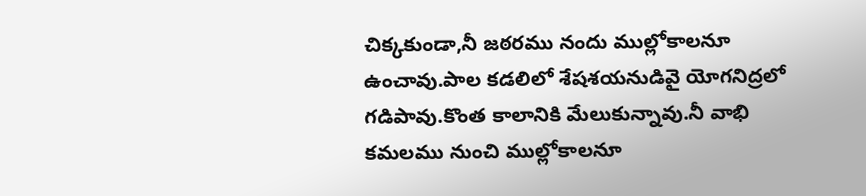చిక్కకుండా,నీ జఠరము నందు ముల్లోకాలనూ ఉంచావు.పాల కడలిలో శేషశయనుడివై యోగనిద్రలో గడిపావు.కొంత కాలానికి మేలుకున్నావు.నీ వాభి కమలము నుంచి ముల్లోకాలనూ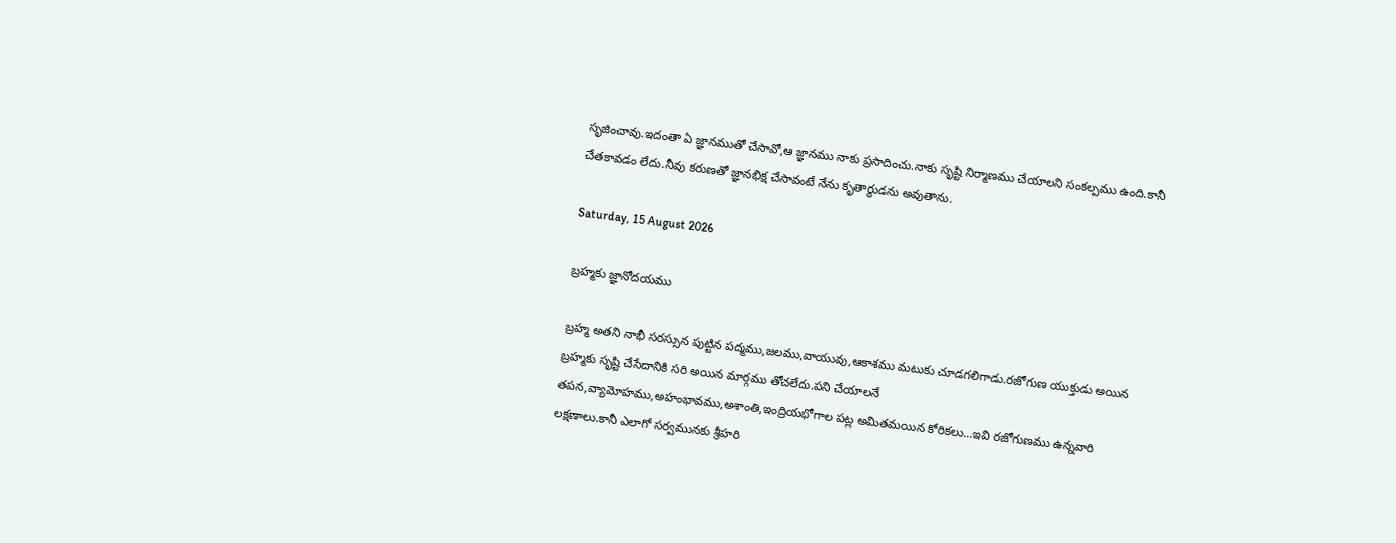సృజించావు.ఇదంతా ఏ జ్ఞానముతో చేసావో,ఆ జ్ఞానము నాకు ప్రసాదించు.నాకు సృష్టి నిర్మాణము చేయాలని సంకల్పము ఉంది.కానీ చేతకావడం లేదు.నీవు కరుణతో జ్ఞానభిక్ష చేసావంటే నేను కృతార్థుడను అవుతాను.

Saturday, 15 August 2026

బ్రహ్మకు జ్ఞానోదయము

బ్రహ్మ అతని నాభీ సరస్సున పుట్టిన పద్మము,జలము,వాయువు,ఆకాశము మటుకు చూడగలిగాడు.రజోగుణ యుక్తుడు అయిన బ్రహ్మకు సృష్టి చేసేదానికి సరి అయిన మార్గము తోచలేదు.పని చేయాలనే తపన,వ్యామోహము,అహంభావము,అశాంతి,ఇంద్రియభోగాల పట్ల అమితమయిన కోరికలు...ఇవి రజోగుణము ఉన్నవారి లక్షణాలు.కానీ ఎలాగో సర్వమునకు శ్రీహరి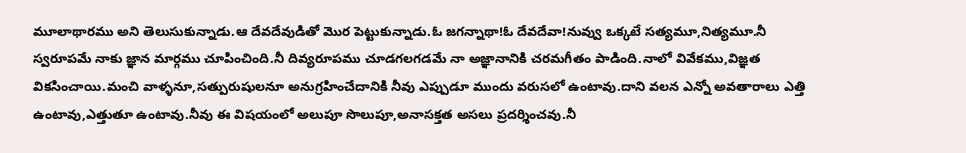మూలాథారము అని తెలుసుకున్నాడు.ఆ దేవదేవుడితో మొర పెట్టుకున్నాడు.ఓ జగన్నాథా!ఓ దేవదేవా!నువ్వు ఒక్కటే సత్యమూ,నిత్యమూ.నీ స్వరూపమే నాకు జ్ఞాన మార్గము చూపించింది.నీ దివ్యరూపము చూడగలగడమే నా అజ్ఞానానికి చరమగీతం పాడింది.నాలో వివేకము,విజ్ఞత వికసించాయి.మంచి వాళ్ళనూ,సత్పురుషులనూ అనుగ్రహించేదానికి నీవు ఎప్పుడూ ముందు వరుసలో ఉంటావు.దాని వలన ఎన్నో అవతారాలు ఎత్తి ఉంటావు,ఎత్తుతూ ఉంటావు.నీవు ఈ విషయంలో అలుపూ సొలుపూ,అనాసక్తత అసలు ప్రదర్శించవు.నీ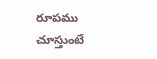రూపము చూస్తుంటే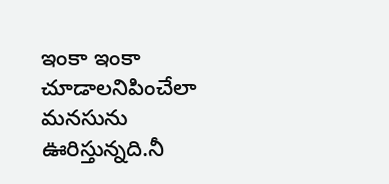ఇంకా ఇంకా చూడాలనిపించేలా మనసును ఊరిస్తున్నది.నీ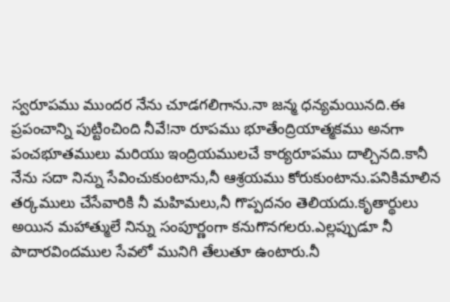స్వరూపము ముందర నేను చూడగలిగాను.నా జన్మ ధన్యమయినది.ఈ ప్రపంచాన్ని పుట్టించింది నీవే!నా రూపము భూతేంద్రియాత్మకము అనగా పంచభూతములు మరియు ఇంద్రియములచే కార్యరూపము దాల్చినది.కానీ నేను సదా నిన్ను సేవించుకుంటాను,నీ ఆశ్రయము కోరుకుంటాను.పనికిమాలిన తర్కములు చేసేవారికి నీ మహిమలు,నీ గొప్పదనం తెలియదు.కృతార్థులు అయిన మహాత్ములే నిన్ను సంపూర్ణంగా కనుగొనగలరు.ఎల్లప్పుడూ నీ పాదారవిందముల సేవలో మునిగి తేలుతూ ఉంటారు.నీ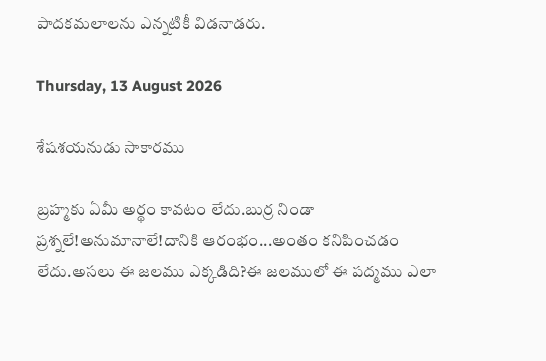పాదకమలాలను ఎన్నటికీ విడనాడరు.

Thursday, 13 August 2026

శేషశయనుడు సాకారము

బ్రహ్మకు ఏమీ అర్థం కావటం లేదు.బుర్ర నిండా ప్రశ్నలే!అనుమానాలే!దానికి ఆరంభం...అంతం కనిపించడం లేదు.అసలు ఈ జలము ఎక్కడిది?ఈ జలములో ఈ పద్మము ఎలా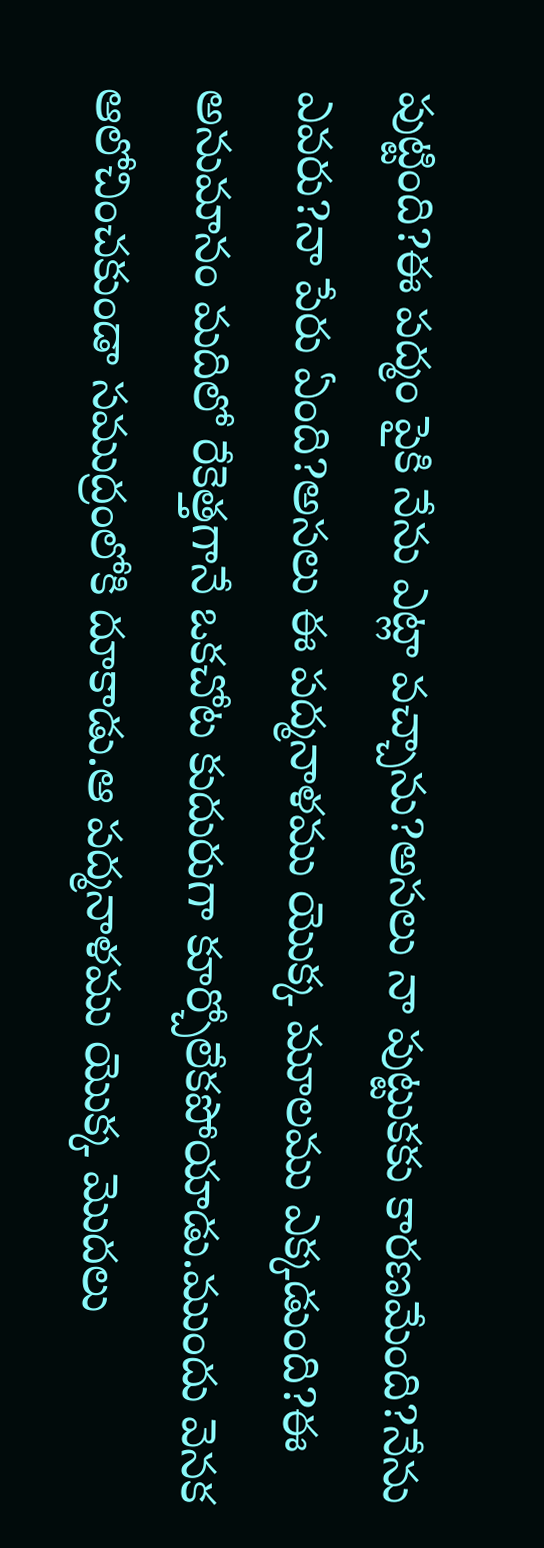పుట్టింది?ఈ పద్మం పైకి నేను ఎట్లా వచ్చాను?అసలు నా పుట్టుకకు కారణమేంది?నేను ఎవరు?నా పేరు ఏంది?అసలు ఈ పద్మనాళము యొక్క మూలము ఎక్కడుంది?ఈ అనుమానం మదిలో రేకెత్తగానే ఒకచోట కుదురుగా కూర్చోలేకపోయాడు.ముందు వెనక ఆలోచించకుండా సముద్రంలోకి దూకాడు.ఆ పద్మనాళము యొక్క మొదలు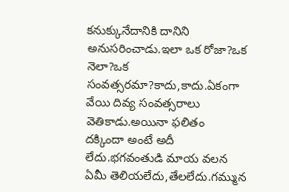కనుక్కునేదానికి దానిని అనుసరించాడు.ఇలా ఒక రోజా?ఒక నెలా?ఒక సంవత్సరమా?కాదు,కాదు.ఏకంగా వేయి దివ్య సంవత్సరాలు వెతికాడు.అయినా ఫలితం దక్కిందా అంటే అదీ లేదు.భగవంతుడి మాయ వలన ఏమీ తెలియలేదు,తేలలేదు.గమ్మున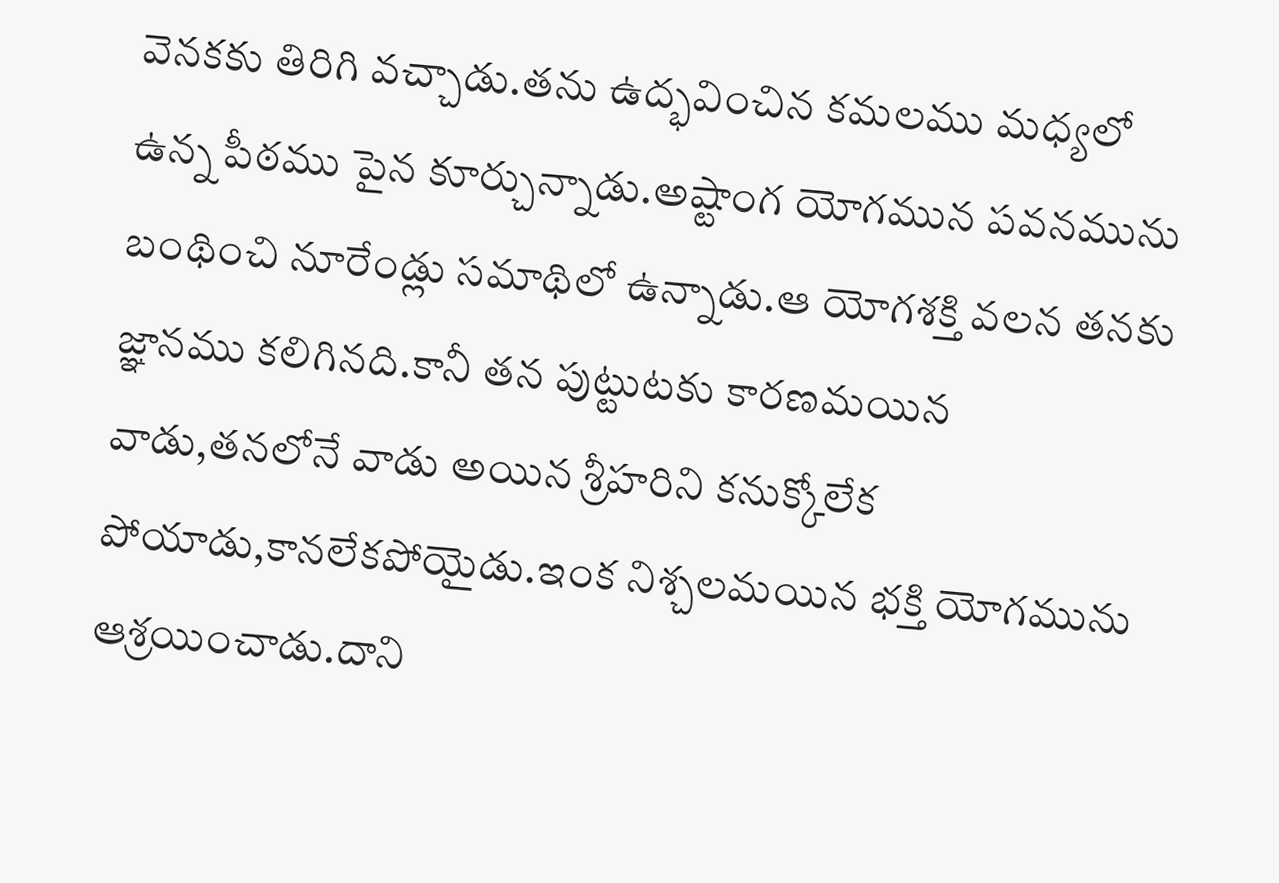వెనకకు తిరిగి వచ్చాడు.తను ఉద్భవించిన కమలము మధ్యలో ఉన్న పీఠము పైన కూర్చున్నాడు.అష్టాంగ యోగమున పవనమును బంథించి నూరేండ్లు సమాథిలో ఉన్నాడు.ఆ యోగశక్తి వలన తనకు జ్ఞానము కలిగినది.కానీ తన పుట్టుటకు కారణమయిన వాడు,తనలోనే వాడు అయిన శ్రీహరిని కనుక్కోలేక పోయాడు,కానలేకపోయైడు.ఇంక నిశ్చలమయిన భక్తి యోగమును ఆశ్రయించాడు.దాని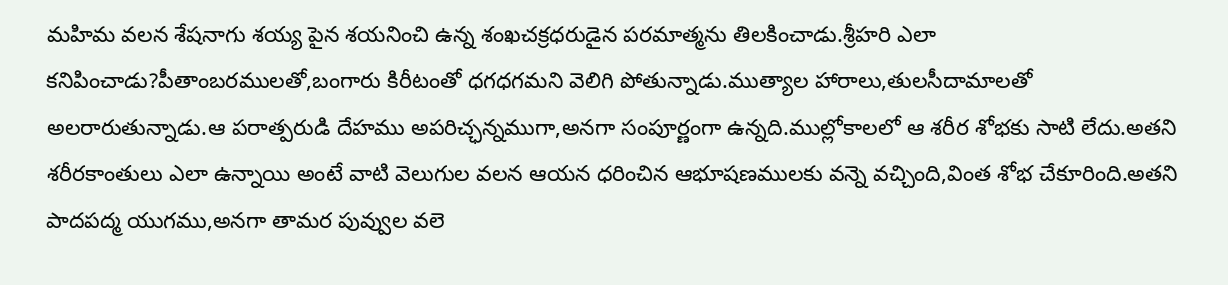మహిమ వలన శేషనాగు శయ్య పైన శయనించి ఉన్న శంఖచక్రధరుడైన పరమాత్మను తిలకించాడు.శ్రీహరి ఎలా కనిపించాడు?పీతాంబరములతో,బంగారు కిరీటంతో ధగధగమని వెలిగి పోతున్నాడు.ముత్యాల హారాలు,తులసీదామాలతో అలరారుతున్నాడు.ఆ పరాత్పరుడి దేహము అపరిచ్ఛన్నముగా,అనగా సంపూర్ణంగా ఉన్నది.ముల్లోకాలలో ఆ శరీర శోభకు సాటి లేదు.అతని శరీరకాంతులు ఎలా ఉన్నాయి అంటే వాటి వెలుగుల వలన ఆయన ధరించిన ఆభూషణములకు వన్నె వచ్చింది,వింత శోభ చేకూరింది.అతని పాదపద్మ యుగము,అనగా తామర పువ్వుల వలె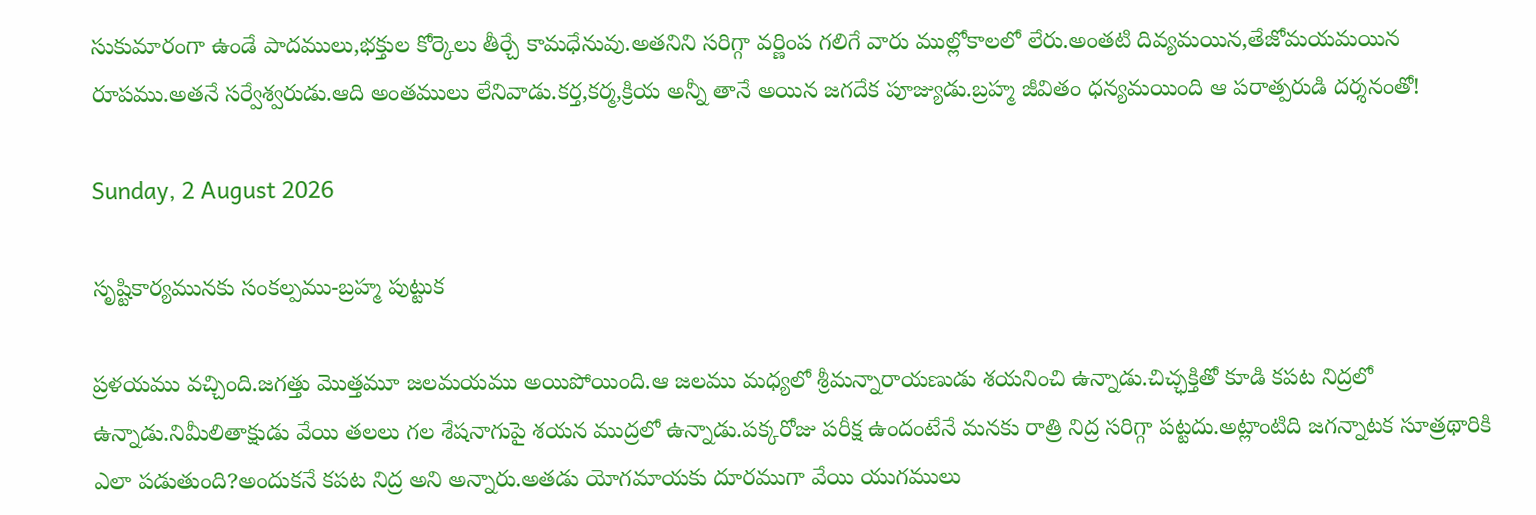సుకుమారంగా ఉండే పాదములు,భక్తుల కోర్కెలు తీర్చే కామధేనువు.అతనిని సరిగ్గా వర్ణింప గలిగే వారు ముల్లోకాలలో లేరు.అంతటి దివ్యమయిన,తేజోమయమయిన రూపము.అతనే సర్వేశ్వరుడు.ఆది అంతములు లేనివాడు.కర్త,కర్మ,క్రియ అన్నీ తానే అయిన జగదేక పూజ్యుడు.బ్రహ్మ జీవితం ధన్యమయింది ఆ పరాత్పరుడి దర్శనంతో!

Sunday, 2 August 2026

సృష్టికార్యమునకు సంకల్పము-బ్రహ్మ పుట్టుక

ప్రళయము వచ్చింది.జగత్తు మొత్తమూ జలమయము అయిపోయింది.ఆ జలము మధ్యలో శ్రీమన్నారాయణుడు శయనించి ఉన్నాడు.చిచ్ఛక్తితో కూడి కపట నిద్రలో ఉన్నాడు.నిమీలితాక్షుడు వేయి తలలు గల శేషనాగుపై శయన ముద్రలో ఉన్నాడు.పక్కరోజు పరీక్ష ఉందంటేనే మనకు రాత్రి నిద్ర సరిగ్గా పట్టదు.అట్లాంటిది జగన్నాటక సూత్రథారికి ఎలా పడుతుంది?అందుకనే కపట నిద్ర అని అన్నారు.అతడు యోగమాయకు దూరముగా వేయి యుగములు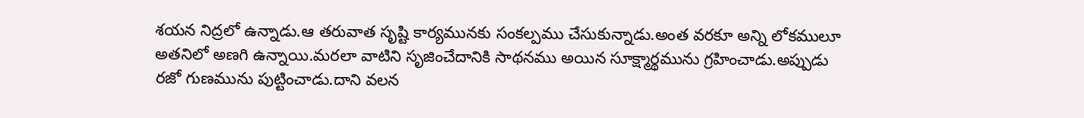శయన నిద్రలో ఉన్నాడు.ఆ తరువాత సృష్టి కార్యమునకు సంకల్పము చేసుకున్నాడు.అంత వరకూ అన్ని లోకములూ అతనిలో అణగి ఉన్నాయి.మరలా వాటిని సృజించేదానికి సాథనము అయిన సూక్ష్మార్థమును గ్రహించాడు.అప్పుడు రజో గుణమును పుట్టించాడు.దాని వలన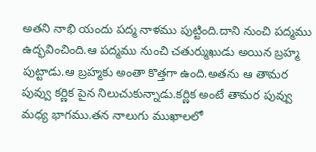అతని నాభి యందు పద్మ నాళము పుట్టింది.దాని నుంచి పద్మము ఉద్భవించింది.ఆ పద్మము నుంచి చతుర్ముఖుడు అయిన బ్రహ్మ పుట్టాడు.ఆ బ్రహ్మకు అంతా కొత్తగా ఉంది.అతను ఆ తామర పువ్వు కర్ణిక పైన నిలుచుకున్నాడు.కర్ణిక అంటే తామర పువ్వు మధ్య భాగము.తన నాలుగు ముఖాలలో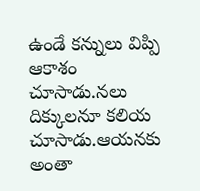ఉండే కన్నులు విప్పి ఆకాశం చూసాడు.నలు దిక్కులనూ కలియ చూసాడు.ఆయనకు అంతా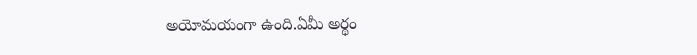అయోమయంగా ఉంది.ఏమీ అర్థం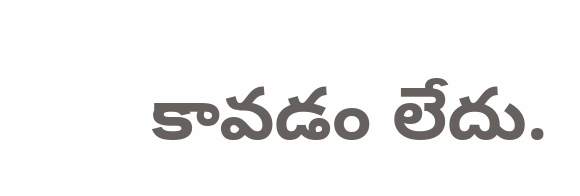కావడం లేదు.